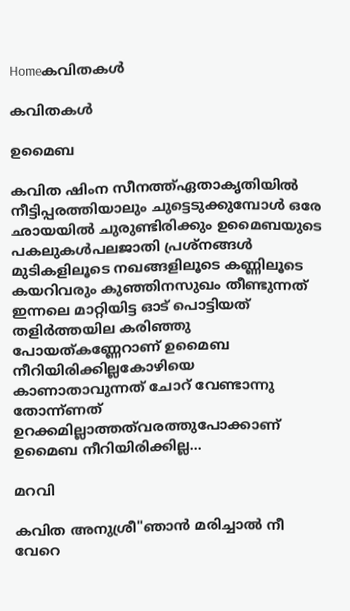Homeകവിതകൾ

കവിതകൾ

ഉമൈബ

കവിത ഷിംന സീനത്ത്ഏതാകൃതിയിൽ നീട്ടിപ്പരത്തിയാലും ചുട്ടെടുക്കുമ്പോൾ ഒരേ ഛായയിൽ ചുരുണ്ടിരിക്കും ഉമൈബയുടെ പകലുകൾപലജാതി പ്രശ്നങ്ങൾ മുടികളിലൂടെ നഖങ്ങളിലൂടെ കണ്ണിലൂടെ കയറിവരും കുഞ്ഞിനസുഖം തീണ്ടുന്നത് ഇന്നലെ മാറ്റിയിട്ട ഓട് പൊട്ടിയത് തളിർത്തയില കരിഞ്ഞു പോയത്കണ്ണേറാണ്‌ ഉമൈബ നീറിയിരിക്കില്ലകോഴിയെ കാണാതാവുന്നത് ചോറ് വേണ്ടാന്നു തോന്ന്ണത് ഉറക്കമില്ലാത്തത്‌വരത്തുപോക്കാണ്‌ ഉമൈബ നീറിയിരിക്കില്ല...

മറവി

കവിത അനുശ്രീ"ഞാൻ മരിച്ചാൽ നീ വേറെ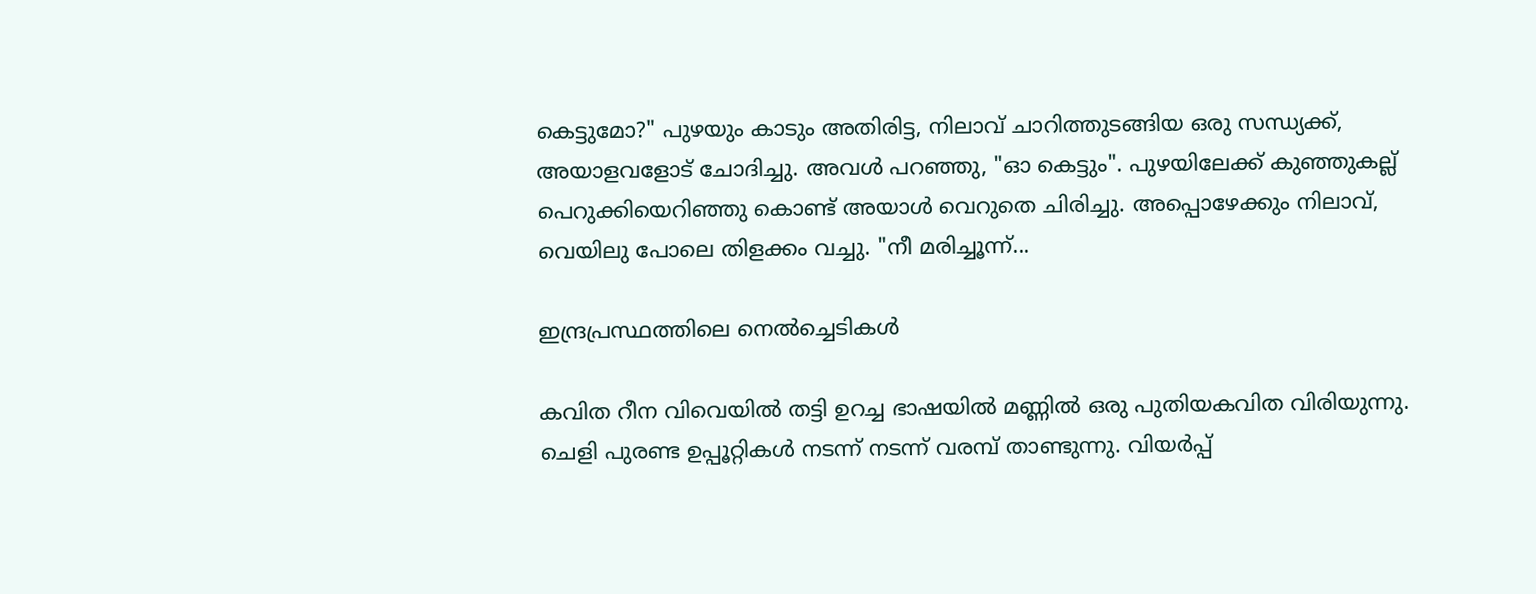കെട്ടുമോ?" പുഴയും കാടും അതിരിട്ട, നിലാവ് ചാറിത്തുടങ്ങിയ ഒരു സന്ധ്യക്ക്, അയാളവളോട് ചോദിച്ചു. അവൾ പറഞ്ഞു, "ഓ കെട്ടും". പുഴയിലേക്ക് കുഞ്ഞുകല്ല്
പെറുക്കിയെറിഞ്ഞു കൊണ്ട് അയാൾ വെറുതെ ചിരിച്ചു. അപ്പൊഴേക്കും നിലാവ്, വെയിലു പോലെ തിളക്കം വച്ചു. "നീ മരിച്ചൂന്ന്...

ഇന്ദ്രപ്രസ്ഥത്തിലെ നെൽച്ചെടികൾ

കവിത റീന വിവെയിൽ തട്ടി ഉറച്ച ഭാഷയിൽ മണ്ണിൽ ഒരു പുതിയകവിത വിരിയുന്നു. ചെളി പുരണ്ട ഉപ്പൂറ്റികൾ നടന്ന് നടന്ന് വരമ്പ് താണ്ടുന്നു. വിയർപ്പ്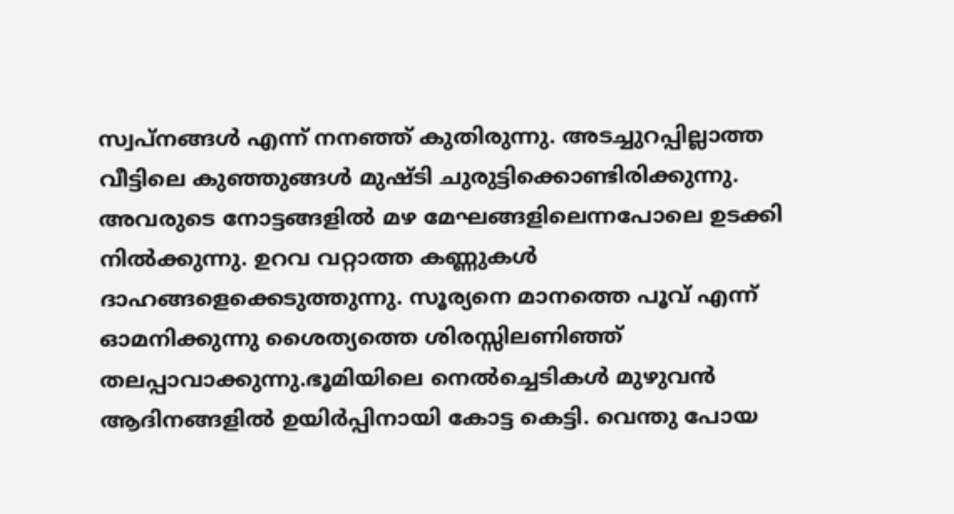സ്വപ്നങ്ങൾ എന്ന് നനഞ്ഞ് കുതിരുന്നു. അടച്ചുറപ്പില്ലാത്ത വീട്ടിലെ കുഞ്ഞുങ്ങൾ മുഷ്ടി ചുരുട്ടിക്കൊണ്ടിരിക്കുന്നു. അവരുടെ നോട്ടങ്ങളിൽ മഴ മേഘങ്ങളിലെന്നപോലെ ഉടക്കി നിൽക്കുന്നു. ഉറവ വറ്റാത്ത കണ്ണുകൾ ദാഹങ്ങളെക്കെടുത്തുന്നു. സൂര്യനെ മാനത്തെ പൂവ് എന്ന് ഓമനിക്കുന്നു ശൈത്യത്തെ ശിരസ്സിലണിഞ്ഞ് തലപ്പാവാക്കുന്നു.ഭൂമിയിലെ നെൽച്ചെടികൾ മുഴുവൻ ആദിനങ്ങളിൽ ഉയിർപ്പിനായി കോട്ട കെട്ടി. വെന്തു പോയ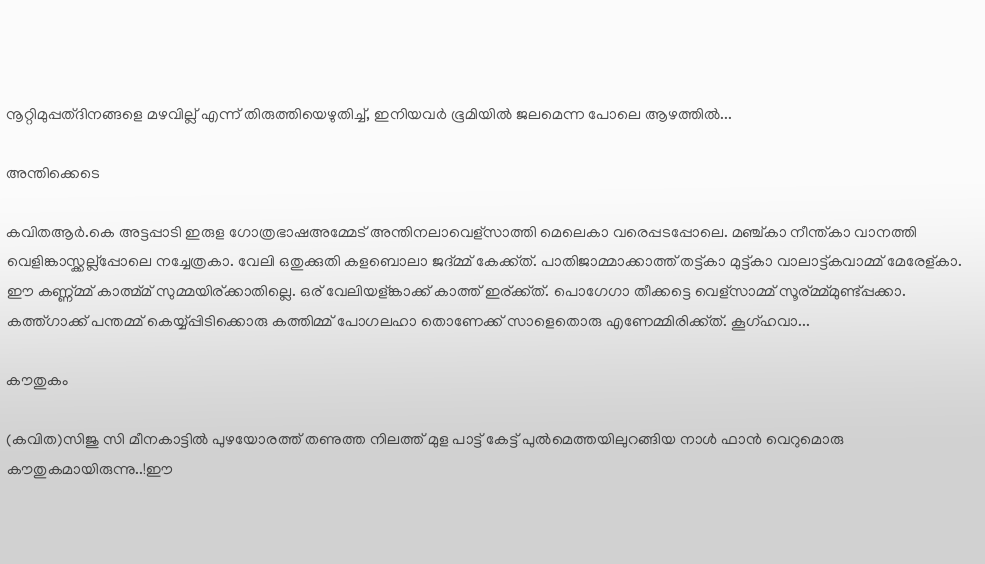നൂറ്റിമുപ്പത്ദിനങ്ങളെ മഴവില്ല് എന്ന് തിരുത്തിയെഴുതിച്ച്, ഇനിയവർ ഭൂമിയിൽ ജലമെന്ന പോലെ ആഴത്തിൽ...

അന്തിക്കെടെ

കവിതആർ.കെ അട്ടപ്പാടി ഇരുള ഗോത്രഭാഷഅമ്മേട് അന്തിനലാവെള്സാത്തി മെലെകാ വരെപ്പടപ്പോലെ. മഞ്ച്കാ നീന്ത്കാ വാനത്തി വെളിങ്കാസ്ക്കല്ല്പ്പോലെ നച്ചേത്രകാ. വേലി ഒതുക്കുതി കളബൊലാ ജദ്മ്മ് കേക്ക്ത്. പാതിജാമ്മാക്കാത്ത് തട്ട്കാ മുട്ട്കാ വാലാട്ട്കവാമ്മ് മേരേള്കാ. ഈ കണ്ണ്മ്മ് കാത്മ്മ് സുമ്മയിര്ക്കാതില്ലെ. ഒര് വേലിയള്ങ്കാക്ക് കാത്ത് ഇര്ക്ക്ത്. പൊഗേഗാ തീക്കട്ടെ വെള്സാമ്മ് സൂര്മ്മ്മുണ്ട്പ്പക്കാ. കത്ത്ഗാക്ക് പന്തമ്മ് കെയ്യ്പ്പിടിക്കൊരു കത്തിമ്മ് പോഗലഹാ തൊണേക്ക് സാളെതൊരു എണേമ്മിരിക്ക്ത്. കൂഗ്ഹവാ...

കൗതുകം

(കവിത)സിജു സി മീനകാട്ടിൽ പുഴയോരത്ത് തണുത്ത നിലത്ത് മുള പാട്ട് കേട്ട് പുൽമെത്തയിലുറങ്ങിയ നാൾ ഫാൻ വെറുമൊരു കൗതുകമായിരുന്നു..!ഈ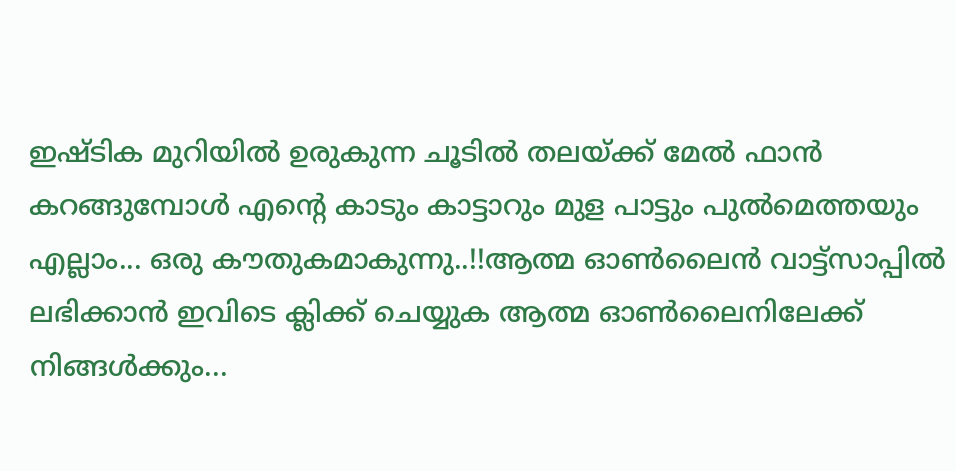ഇഷ്ടിക മുറിയിൽ ഉരുകുന്ന ചൂടിൽ തലയ്ക്ക് മേൽ ഫാൻ കറങ്ങുമ്പോൾ എന്റെ കാടും കാട്ടാറും മുള പാട്ടും പുൽമെത്തയും എല്ലാം... ഒരു കൗതുകമാകുന്നു..!!ആത്മ ഓൺലൈൻ വാട്ട്സാപ്പിൽ ലഭിക്കാൻ ഇവിടെ ക്ലിക്ക് ചെയ്യുക ആത്മ ഓൺലൈനിലേക്ക് നിങ്ങൾക്കും...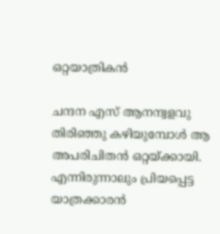ഒറ്റയാത്രികൻ

ചന്ദന എസ് ആനന്ദ്വളവു തിരിഞ്ഞു കഴിയുമ്പോൾ ആ അപരിചിതൻ ഒറ്റയ്ക്കായി. എന്നിരുന്നാലും പ്രിയപ്പെട്ട യാത്രക്കാരൻ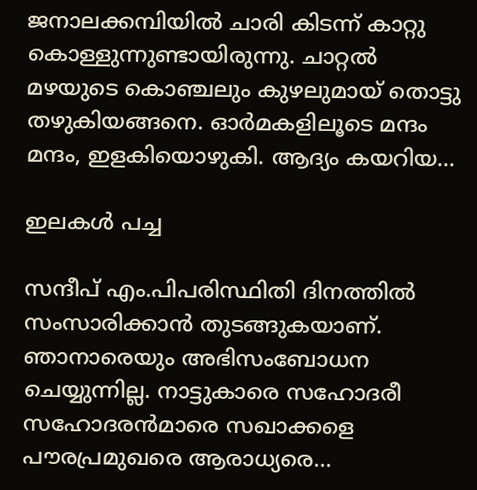ജനാലക്കമ്പിയിൽ ചാരി കിടന്ന് കാറ്റു കൊള്ളുന്നുണ്ടായിരുന്നു. ചാറ്റൽ മഴയുടെ കൊഞ്ചലും കുഴലുമായ് തൊട്ടു തഴുകിയങ്ങനെ. ഓർമകളിലൂടെ മന്ദം മന്ദം, ഇളകിയൊഴുകി. ആദ്യം കയറിയ...

ഇലകൾ പച്ച

സന്ദീപ് എം.പിപരിസ്ഥിതി ദിനത്തിൽ സംസാരിക്കാൻ തുടങ്ങുകയാണ്. ഞാനാരെയും അഭിസംബോധന ചെയ്യുന്നില്ല. നാട്ടുകാരെ സഹോദരീ സഹോദരൻമാരെ സഖാക്കളെ പൗരപ്രമുഖരെ ആരാധ്യരെ...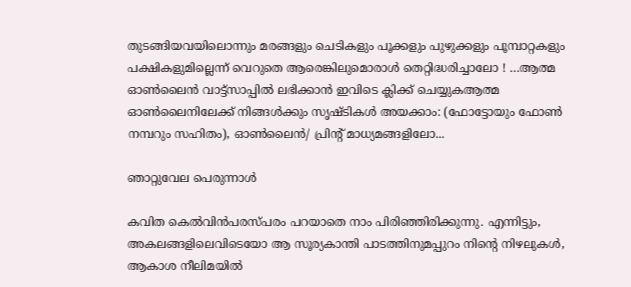തുടങ്ങിയവയിലൊന്നും മരങ്ങളും ചെടികളും പൂക്കളും പുഴുക്കളും പൂമ്പാറ്റകളും പക്ഷികളുമില്ലെന്ന് വെറുതെ ആരെങ്കിലുമൊരാൾ തെറ്റിദ്ധരിച്ചാലോ ! …ആത്മ ഓൺലൈൻ വാട്ട്സാപ്പിൽ ലഭിക്കാൻ ഇവിടെ ക്ലിക്ക് ചെയ്യുകആത്മ ഓൺലൈനിലേക്ക് നിങ്ങൾക്കും സൃഷ്ടികൾ അയക്കാം: (ഫോട്ടോയും ഫോണ്‍ നമ്പറും സഹിതം), ഓൺലൈൻ/ പ്രിന്റ് മാധ്യമങ്ങളിലോ...

ഞാറ്റുവേല പെരുന്നാൾ

കവിത കെൽ‌വിൻപരസ്പരം പറയാതെ നാം പിരിഞ്ഞിരിക്കുന്നു. എന്നിട്ടും, അകലങ്ങളിലെവിടെയോ ആ സൂര്യകാന്തി പാടത്തിനുമപ്പുറം നിന്റെ നിഴലുകൾ, ആകാശ നീലിമയിൽ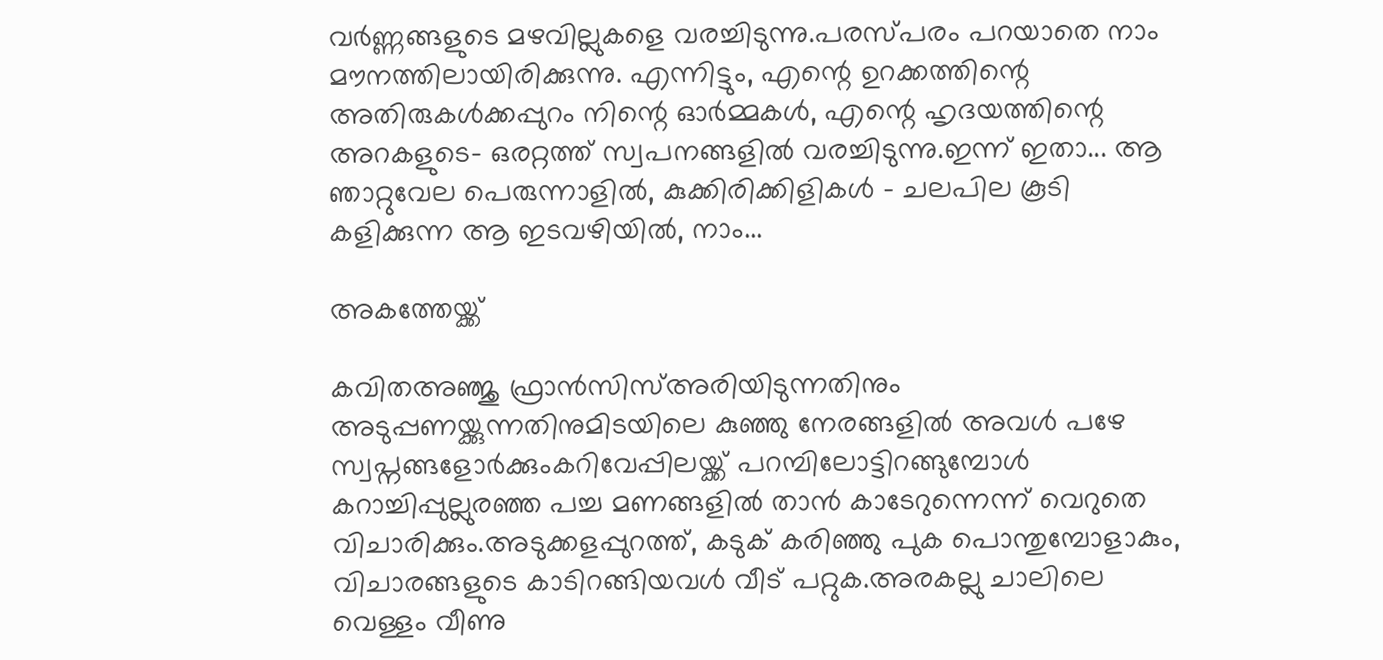വർണ്ണങ്ങളുടെ മഴവില്ലുകളെ വരച്ചിടുന്നു.പരസ്പരം പറയാതെ നാം മൗനത്തിലായിരിക്കുന്നു. എന്നിട്ടും, എന്റെ ഉറക്കത്തിന്റെ അതിരുകൾക്കപ്പുറം നിന്റെ ഓർമ്മകൾ, എന്റെ ഹൃദയത്തിന്റെ അറകളുടെ- ഒരറ്റത്ത് സ്വപനങ്ങളിൽ വരച്ചിടുന്നു.ഇന്ന് ഇതാ... ആ ഞാറ്റുവേല പെരുന്നാളിൽ, കുക്കിരിക്കിളികൾ - ചലപില കൂടി കളിക്കുന്ന ആ ഇടവഴിയിൽ, നാം...

അകത്തേയ്ക്ക്

കവിതഅഞ്ജു ഫ്രാൻസിസ്അരിയിടുന്നതിനും അടുപ്പണയ്ക്കുന്നതിനുമിടയിലെ കുഞ്ഞു നേരങ്ങളിൽ അവൾ പഴേ സ്വപ്നങ്ങളോർക്കുംകറിവേപ്പിലയ്ക്ക് പറമ്പിലോട്ടിറങ്ങുമ്പോൾ കറാച്ചിപ്പുല്ലുരഞ്ഞ പച്ച മണങ്ങളിൽ താൻ കാടേറുന്നെന്ന് വെറുതെ വിചാരിക്കും.അടുക്കളപ്പുറത്ത്, കടുക് കരിഞ്ഞു പുക പൊന്തുമ്പോളാകും, വിചാരങ്ങളുടെ കാടിറങ്ങിയവൾ വീട് പറ്റുക.അരകല്ലു ചാലിലെ വെള്ളം വീണു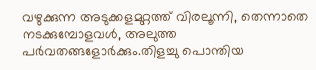വഴുക്കുന്ന അടുക്കളമുറ്റത്ത് വിരലൂന്നി, തെന്നാതെ നടക്കുമ്പോളവൾ, അലുത്ത പർവതങ്ങളോർക്കും.തിളച്ചു പൊന്തിയ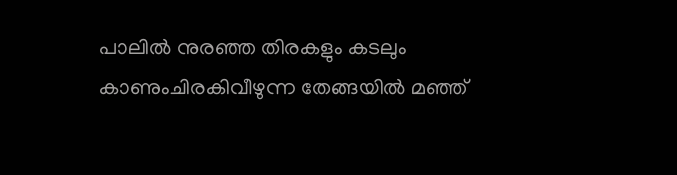പാലിൽ നുരഞ്ഞ തിരകളും കടലും കാണുംചിരകിവീഴുന്ന തേങ്ങയിൽ മഞ്ഞ്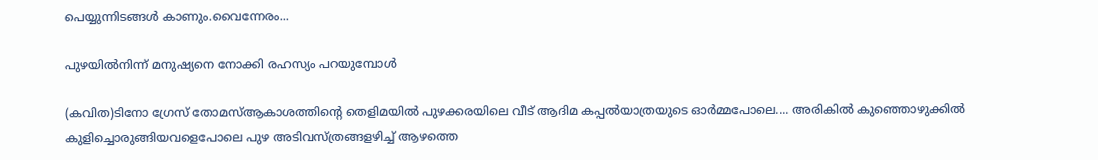പെയ്യുന്നിടങ്ങൾ കാണും.വൈന്നേരം...

പുഴയില്‍നിന്ന് മനുഷ്യനെ നോക്കി രഹസ്യം പറയുമ്പോള്‍

(കവിത)ടിനോ ഗ്രേസ് തോമസ്‌ആകാശത്തിന്‍റെ തെളിമയില്‍ പുഴക്കരയിലെ വീട് ആദിമ കപ്പല്‍യാത്രയുടെ ഓര്‍മ്മപോലെ.... അരികില്‍ കുഞ്ഞൊഴുക്കില്‍ കുളിച്ചൊരുങ്ങിയവളെപോലെ പുഴ അടിവസ്ത്രങ്ങളഴിച്ച് ആഴത്തെ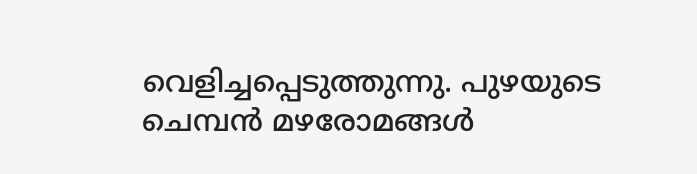വെളിച്ചപ്പെടുത്തുന്നു. പുഴയുടെ ചെമ്പന്‍ മഴരോമങ്ങള്‍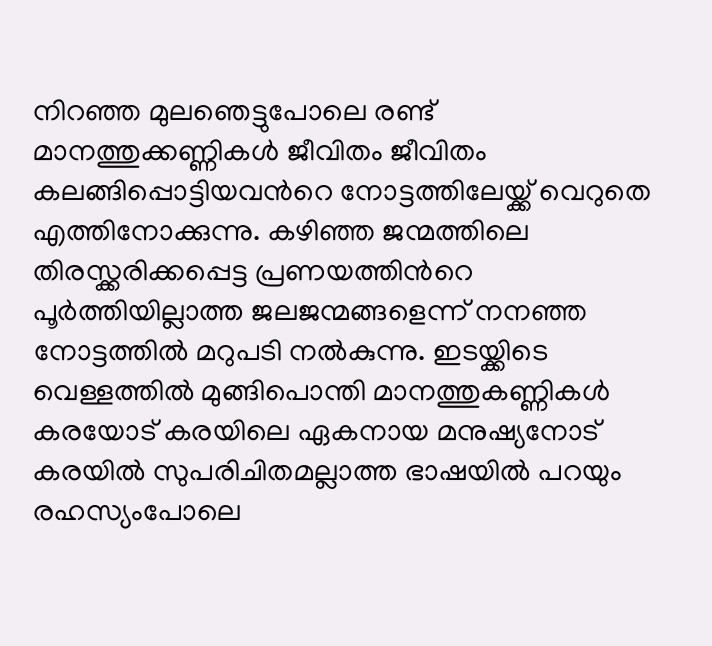നിറഞ്ഞ മുലഞെട്ടുപോലെ രണ്ട് മാനത്തുക്കണ്ണികള്‍ ജീവിതം ജീവിതം കലങ്ങിപ്പൊട്ടിയവന്‍റെ നോട്ടത്തിലേയ്ക്ക് വെറുതെ എത്തിനോക്കുന്നു. കഴിഞ്ഞ ജന്മത്തിലെ തിരസ്ക്കരിക്കപ്പെട്ട പ്രണയത്തിന്‍റെ പൂര്‍ത്തിയില്ലാത്ത ജലജന്മങ്ങളെന്ന് നനഞ്ഞ നോട്ടത്തില്‍ മറുപടി നല്‍കുന്നു. ഇടയ്ക്കിടെ വെള്ളത്തില്‍ മുങ്ങിപൊന്തി മാനത്തുകണ്ണികള്‍ കരയോട് കരയിലെ ഏകനായ മനുഷ്യനോട് കരയില്‍ സുപരിചിതമല്ലാത്ത ഭാഷയില്‍ പറയും രഹസ്യംപോലെ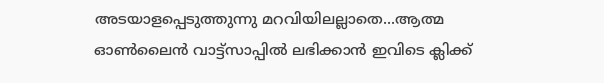അടയാളപ്പെടുത്തുന്നു മറവിയിലല്ലാതെ...ആത്മ ഓൺലൈൻ വാട്ട്സാപ്പിൽ ലഭിക്കാൻ ഇവിടെ ക്ലിക്ക്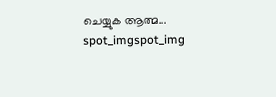ചെയ്യുക ആത്മ...
spot_imgspot_img